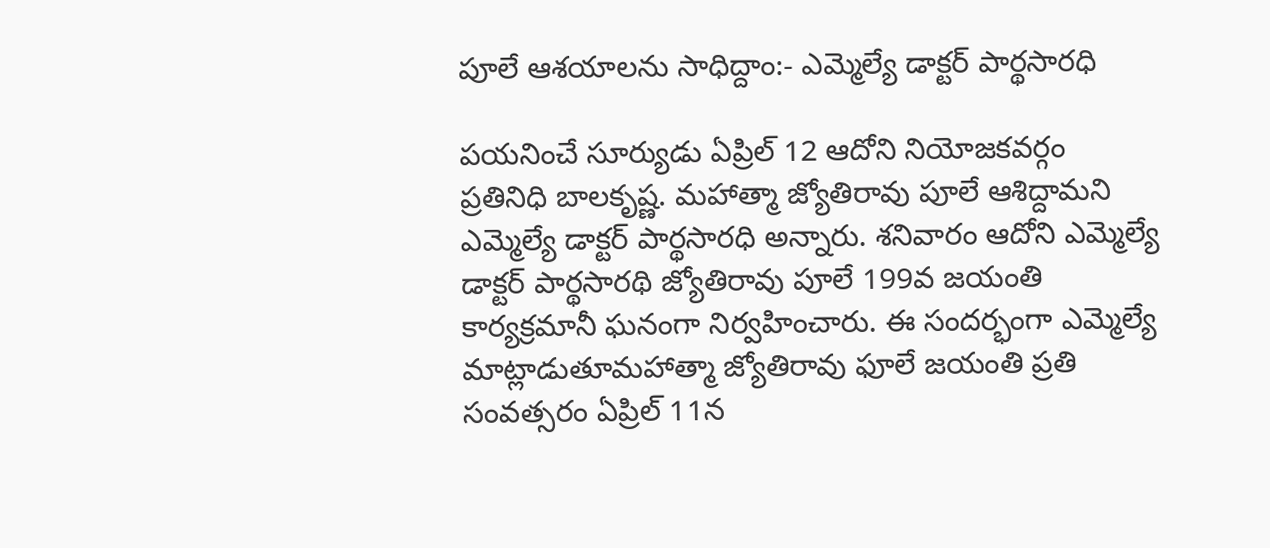పూలే ఆశయాలను సాధిద్దాం:- ఎమ్మెల్యే డాక్టర్ పార్థసారధి

పయనించే సూర్యుడు ఏప్రిల్ 12 ఆదోని నియోజకవర్గం ప్రతినిధి బాలకృష్ణ. మహాత్మా జ్యోతిరావు పూలే ఆశిద్దామని ఎమ్మెల్యే డాక్టర్ పార్థసారధి అన్నారు. శనివారం ఆదోని ఎమ్మెల్యే డాక్టర్ పార్థసారథి జ్యోతిరావు పూలే 199వ జయంతి కార్యక్రమానీ ఘనంగా నిర్వహించారు. ఈ సందర్భంగా ఎమ్మెల్యే మాట్లాడుతూమహాత్మా జ్యోతిరావు ఫూలే జయంతి ప్రతి సంవత్సరం ఏప్రిల్ 11న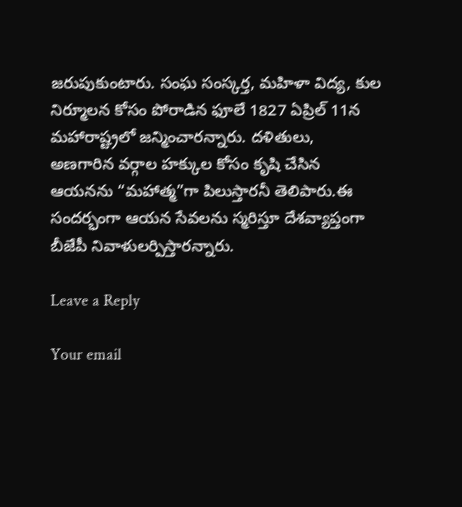జరుపుకుంటారు. సంఘ సంస్కర్త, మహిళా విద్య, కుల నిర్మూలన కోసం పోరాడిన ఫూలే 1827 ఏప్రిల్ 11న మహారాష్ట్రలో జన్మించారన్నారు. దళితులు, అణగారిన వర్గాల హక్కుల కోసం కృషి చేసిన ఆయనను “మహాత్మ”గా పిలుస్తారనీ తెలిపారు.ఈ సందర్భంగా ఆయన సేవలను స్మరిస్తూ దేశవ్యాప్తంగా బీజేపీ నివాళులర్పిస్తారన్నారు.

Leave a Reply

Your email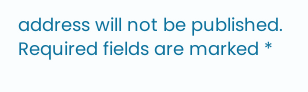address will not be published. Required fields are marked *